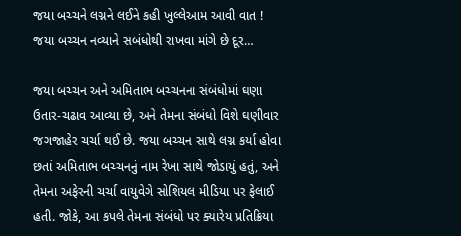જયા બચ્ચને લગ્નને લઈને કહી ખુલ્લેઆમ આવી વાત ! જયા બચ્ચન નવ્યાને સબંધોથી રાખવા માંગે છે દૂર…

જયા બચ્ચન અને અમિતાભ બચ્ચનના સંબંધોમાં ઘણા ઉતાર-ચઢાવ આવ્યા છે, અને તેમના સંબંધો વિશે ઘણીવાર જગજાહેર ચર્ચા થઈ છે. જયા બચ્ચન સાથે લગ્ન કર્યા હોવા છતાં અમિતાભ બચ્ચનનું નામ રેખા સાથે જોડાયું હતું, અને તેમના અફેરની ચર્ચા વાયુવેગે સોશિયલ મીડિયા પર ફેલાઈ હતી. જોકે, આ કપલે તેમના સંબંધો પર ક્યારેય પ્રતિક્રિયા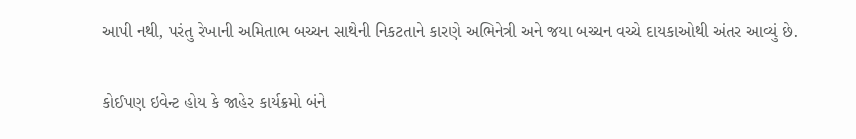આપી નથી, પરંતુ રેખાની અમિતાભ બચ્ચન સાથેની નિકટતાને કારણે અભિનેત્રી અને જયા બચ્ચન વચ્ચે દાયકાઓથી અંતર આવ્યું છે.

કોઈપણ ઇવેન્ટ હોય કે જાહેર કાર્યક્રમો બંને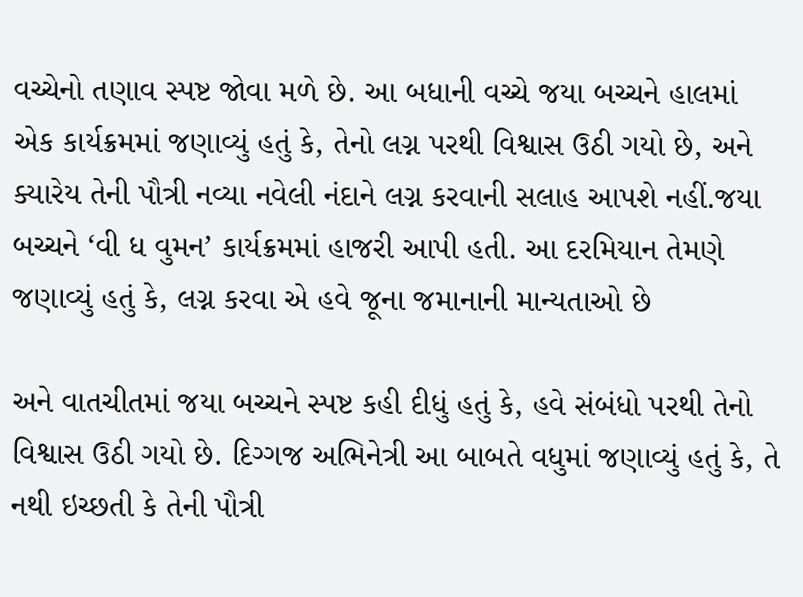વચ્ચેનો તણાવ સ્પષ્ટ જોવા મળે છે. આ બધાની વચ્ચે જયા બચ્ચને હાલમાં એક કાર્યક્રમમાં જણાવ્યું હતું કે, તેનો લગ્ન પરથી વિશ્વાસ ઉઠી ગયો છે, અને ક્યારેય તેની પૌત્રી નવ્યા નવેલી નંદાને લગ્ન કરવાની સલાહ આપશે નહીં.જયા બચ્ચને ‘વી ધ વુમન’ કાર્યક્રમમાં હાજરી આપી હતી. આ દરમિયાન તેમણે જણાવ્યું હતું કે, લગ્ન કરવા એ હવે જૂના જમાનાની માન્યતાઓ છે

અને વાતચીતમાં જયા બચ્ચને સ્પષ્ટ કહી દીધું હતું કે, હવે સંબંધો પરથી તેનો વિશ્વાસ ઉઠી ગયો છે. દિગ્ગજ અભિનેત્રી આ બાબતે વધુમાં જણાવ્યું હતું કે, તે નથી ઇચ્છતી કે તેની પૌત્રી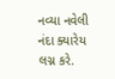નવ્યા નવેલી નંદા ક્યારેય લગ્ન કરે.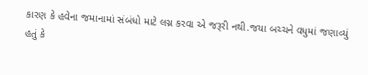કારણ કે હવેના જમાનામાં સંબંધો માટે લગ્ન કરવા એ જરૂરી નથી.જયા બચ્ચને વધુમાં જણાવ્યું હતું કે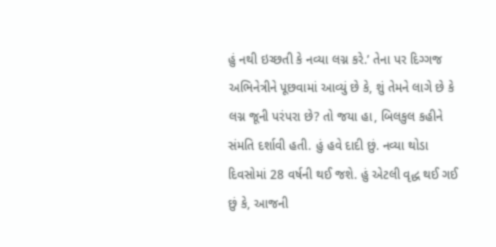હું નથી ઇચ્છતી કે નવ્યા લગ્ન કરે.’ તેના પર દિગ્ગજ અભિનેત્રીને પૂછવામાં આવ્યું છે કે, શું તેમને લાગે છે કે લગ્ન જૂની પરંપરા છે? તો જયા હા, બિલકુલ કહીને સંમતિ દર્શાવી હતી. હું હવે દાદી છું. નવ્યા થોડા દિવસોમાં 28 વર્ષની થઈ જશે. હું એટલી વૃદ્ધ થઈ ગઈ છું કે, આજની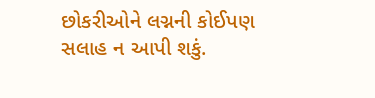છોકરીઓને લગ્નની કોઈપણ સલાહ ન આપી શકું.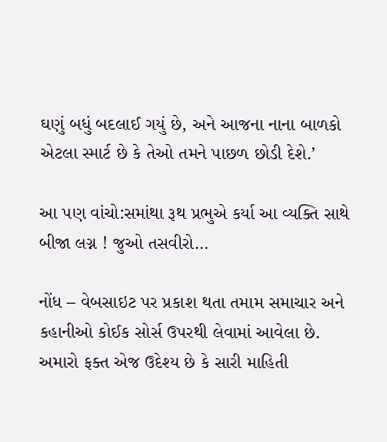ઘણું બધું બદલાઈ ગયું છે, અને આજના નાના બાળકો એટલા સ્માર્ટ છે કે તેઓ તમને પાછળ છોડી દેશે.’

આ પણ વાંચો:સમાંથા રૂથ પ્રભુએ કર્યા આ વ્યક્તિ સાથે બીજા લગ્ન ! જુઓ તસવીરો…

નોંધ – વેબસાઇટ પર પ્રકાશ થતા તમામ સમાચાર અને કહાનીઓ કોઈક સોર્સ ઉપરથી લેવામાં આવેલા છે. અમારો ફક્ત એજ ઉદેશ્ય છે કે સારી માહિતી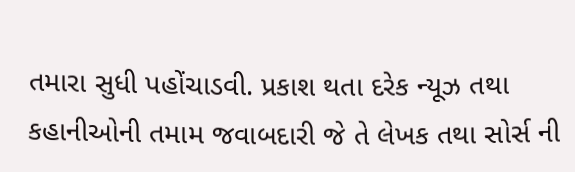તમારા સુધી પહોંચાડવી. પ્રકાશ થતા દરેક ન્યૂઝ તથા કહાનીઓની તમામ જવાબદારી જે તે લેખક તથા સોર્સ ની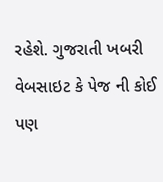રહેશે. ગુજરાતી ખબરી વેબસાઇટ કે પેજ ની કોઈ પણ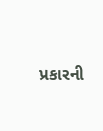પ્રકારની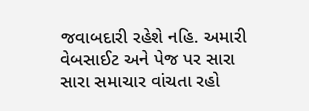જવાબદારી રહેશે નહિ. અમારી વેબસાઈટ અને પેજ પર સારા સારા સમાચાર વાંચતા રહો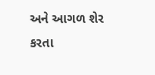અને આગળ શેર કરતા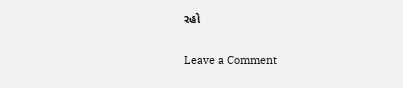રહો

Leave a Comment